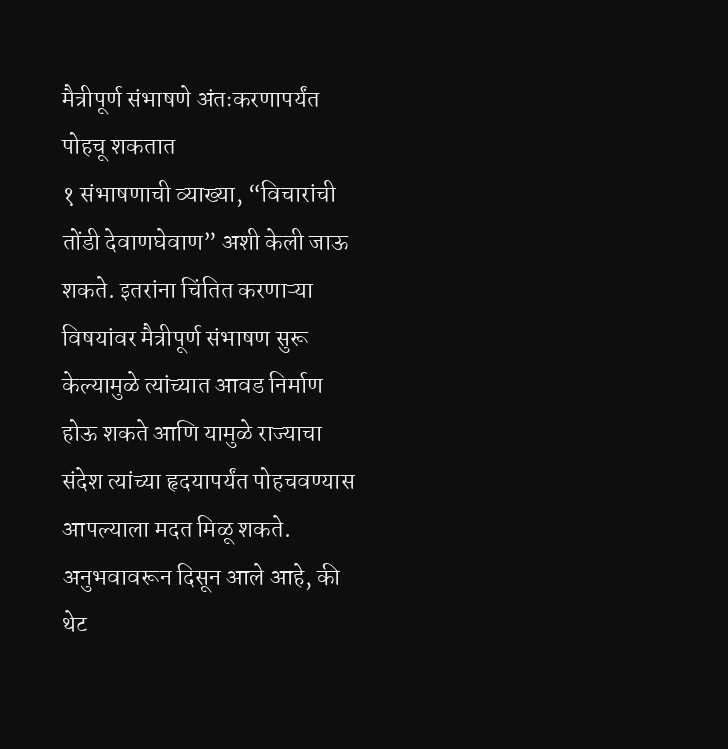मैत्रीपूर्ण संभाषणे अंतःकरणापर्यंत पोहचू शकतात
१ संभाषणाची व्याख्या, “विचारांची तोंडी देवाणघेवाण” अशी केली जाऊ शकते. इतरांना चिंतित करणाऱ्या विषयांवर मैत्रीपूर्ण संभाषण सुरू केल्यामुळे त्यांच्यात आवड निर्माण होऊ शकते आणि यामुळे राज्याचा संदेश त्यांच्या हृदयापर्यंत पोहचवण्यास आपल्याला मदत मिळू शकते. अनुभवावरून दिसून आले आहे, की थेट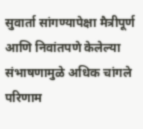सुवार्ता सांगण्यापेक्षा मैत्रीपूर्ण आणि निवांतपणे केलेल्या संभाषणामुळे अधिक चांगले परिणाम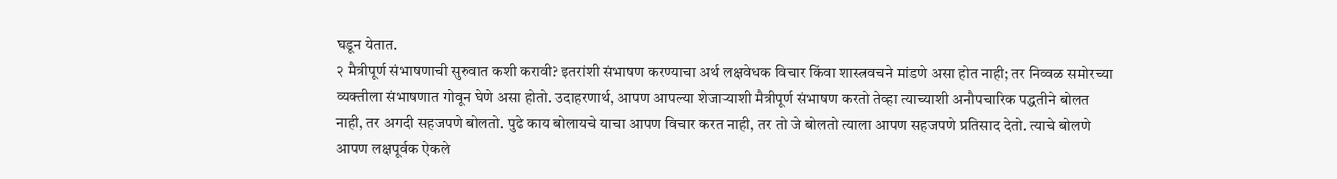घडून येतात.
२ मैत्रीपूर्ण संभाषणाची सुरुवात कशी करावी? इतरांशी संभाषण करण्याचा अर्थ लक्षवेधक विचार किंवा शास्त्रवचने मांडणे असा होत नाही; तर निव्वळ समोरच्या व्यक्तीला संभाषणात गोवून घेणे असा होतो. उदाहरणार्थ, आपण आपल्या शेजाऱ्याशी मैत्रीपूर्ण संभाषण करतो तेव्हा त्याच्याशी अनौपचारिक पद्धतीने बोलत नाही, तर अगदी सहजपणे बोलतो. पुढे काय बोलायचे याचा आपण विचार करत नाही, तर तो जे बोलतो त्याला आपण सहजपणे प्रतिसाद देतो. त्याचे बोलणे आपण लक्षपूर्वक ऐकले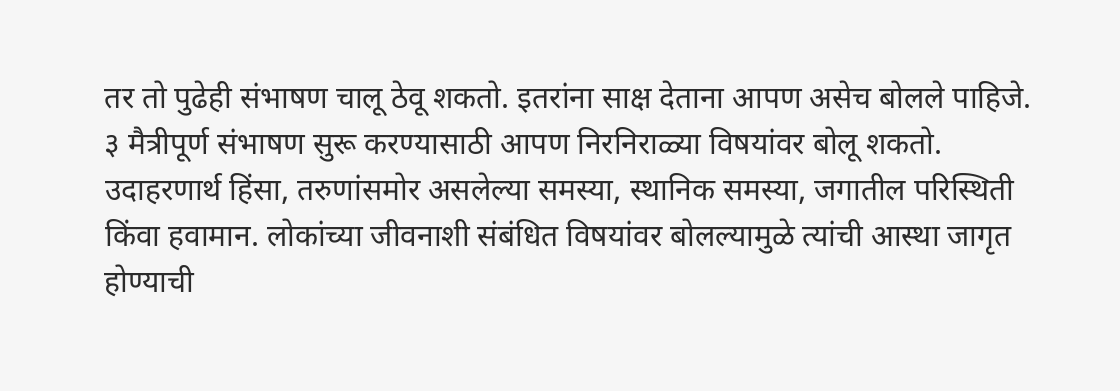तर तो पुढेही संभाषण चालू ठेवू शकतो. इतरांना साक्ष देताना आपण असेच बोलले पाहिजे.
३ मैत्रीपूर्ण संभाषण सुरू करण्यासाठी आपण निरनिराळ्या विषयांवर बोलू शकतो. उदाहरणार्थ हिंसा, तरुणांसमोर असलेल्या समस्या, स्थानिक समस्या, जगातील परिस्थिती किंवा हवामान. लोकांच्या जीवनाशी संबंधित विषयांवर बोलल्यामुळे त्यांची आस्था जागृत होण्याची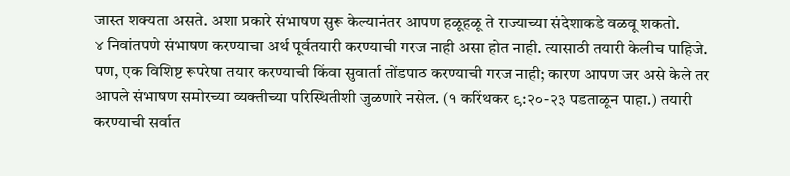जास्त शक्यता असते. अशा प्रकारे संभाषण सुरू केल्यानंतर आपण हळूहळू ते राज्याच्या संदेशाकडे वळवू शकतो.
४ निवांतपणे संभाषण करण्याचा अर्थ पूर्वतयारी करण्याची गरज नाही असा होत नाही. त्यासाठी तयारी केलीच पाहिजे. पण, एक विशिष्ट रूपरेषा तयार करण्याची किंवा सुवार्ता तोंडपाठ करण्याची गरज नाही; कारण आपण जर असे केले तर आपले संभाषण समोरच्या व्यक्तीच्या परिस्थितीशी जुळणारे नसेल. (१ करिंथकर ९:२०-२३ पडताळून पाहा.) तयारी करण्याची सर्वात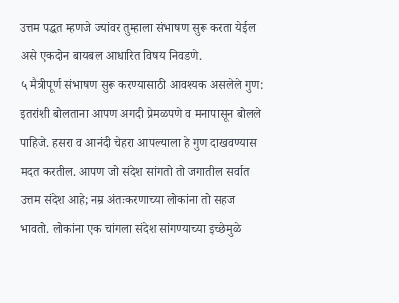उत्तम पद्धत म्हणजे ज्यांवर तुम्हाला संभाषण सुरू करता येईल असे एकदोन बायबल आधारित विषय निवडणे.
५ मैत्रीपूर्ण संभाषण सुरू करण्यासाठी आवश्यक असलेले गुण: इतरांशी बोलताना आपण अगदी प्रेमळपणे व मनापासून बोलले पाहिजे. हसरा व आनंदी चेहरा आपल्याला हे गुण दाखवण्यास मदत करतील. आपण जो संदेश सांगतो तो जगातील सर्वात उत्तम संदेश आहे; नम्र अंतःकरणाच्या लोकांना तो सहज भावतो. लोकांना एक चांगला संदेश सांगण्याच्या इच्छेमुळे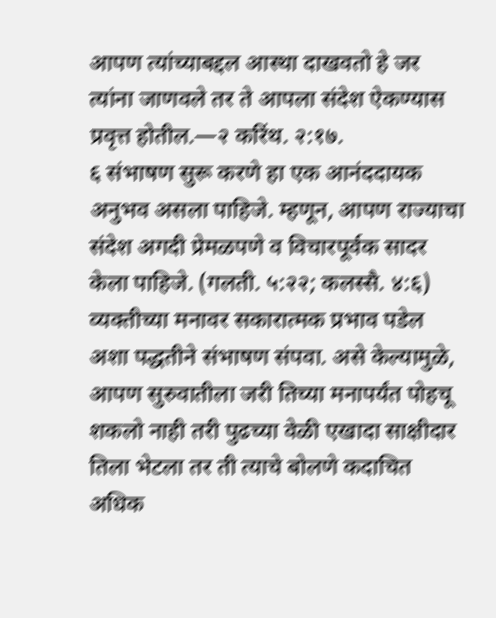आपण त्यांच्याबद्दल आस्था दाखवतो हे जर त्यांना जाणवले तर ते आपला संदेश ऐकण्यास प्रवृत्त होतील.—२ करिंथ. २:१७.
६ संभाषण सुरू करणे हा एक आनंददायक अनुभव असला पाहिजे. म्हणून, आपण राज्याचा संदेश अगदी प्रेमळपणे व विचारपूर्वक सादर केला पाहिजे. (गलती. ५:२२; कलस्सै. ४:६) व्यक्तीच्या मनावर सकारात्मक प्रभाव पडेल अशा पद्धतीने संभाषण संपवा. असे केल्यामुळे, आपण सुरुवातीला जरी तिच्या मनापर्यंत पोहचू शकलो नाही तरी पुढच्या वेळी एखादा साक्षीदार तिला भेटला तर ती त्याचे बोलणे कदाचित अधिक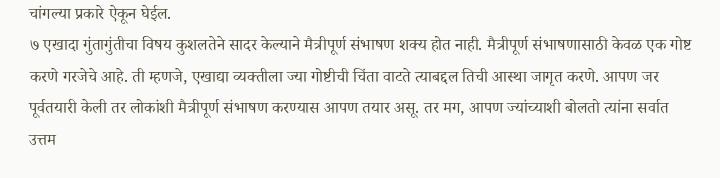चांगल्या प्रकारे ऐकून घेईल.
७ एखादा गुंतागुंतीचा विषय कुशलतेने सादर केल्याने मैत्रीपूर्ण संभाषण शक्य होत नाही. मैत्रीपूर्ण संभाषणासाठी केवळ एक गोष्ट करणे गरजेचे आहे. ती म्हणजे, एखाद्या व्यक्तीला ज्या गोष्टीची चिंता वाटते त्याबद्दल तिची आस्था जागृत करणे. आपण जर पूर्वतयारी केली तर लोकांशी मैत्रीपूर्ण संभाषण करण्यास आपण तयार असू. तर मग, आपण ज्यांच्याशी बोलतो त्यांना सर्वात उत्तम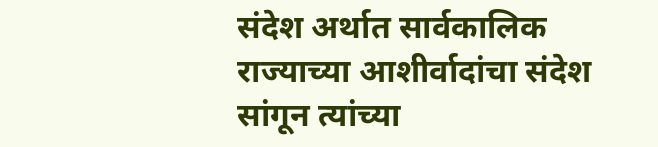संदेश अर्थात सार्वकालिक राज्याच्या आशीर्वादांचा संदेश सांगून त्यांच्या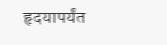हृदयापर्यंत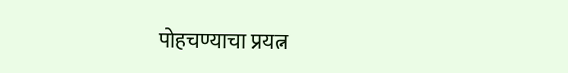पोहचण्याचा प्रयत्न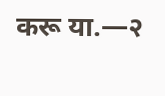करू या.—२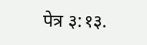पेत्र ३:१३.